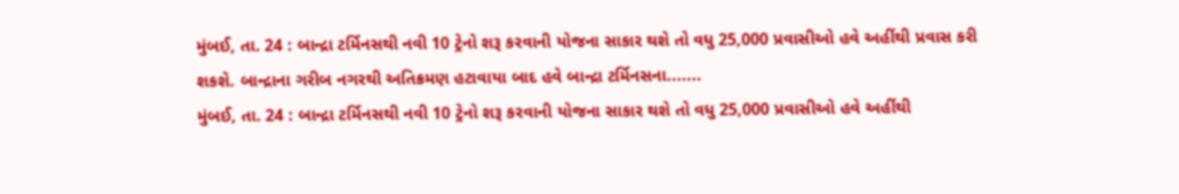મુંબઈ, તા. 24 : બાન્દ્રા ટર્મિનસથી નવી 10 ટ્રેનો શરૂ કરવાની યોજના સાકાર થશે તો વધુ 25,000 પ્રવાસીઓ હવે અહીંથી પ્રવાસ કરી શકશે. બાન્દ્રાના ગરીબ નગરથી અતિક્રમણ હટાવાયા બાદ હવે બાન્દ્રા ટર્મિનસના.......
મુંબઈ, તા. 24 : બાન્દ્રા ટર્મિનસથી નવી 10 ટ્રેનો શરૂ કરવાની યોજના સાકાર થશે તો વધુ 25,000 પ્રવાસીઓ હવે અહીંથી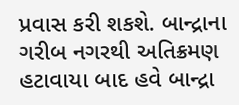પ્રવાસ કરી શકશે. બાન્દ્રાના ગરીબ નગરથી અતિક્રમણ હટાવાયા બાદ હવે બાન્દ્રા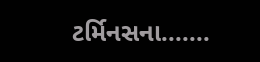ટર્મિનસના.......